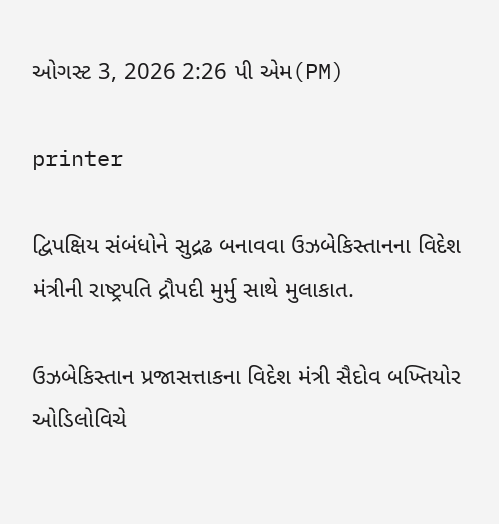ઓગસ્ટ 3, 2026 2:26 પી એમ(PM)

printer

દ્વિપક્ષિય સંબંધોને સુદ્રઢ બનાવવા ઉઝબેકિસ્તાનના વિદેશ મંત્રીની રાષ્ટ્રપતિ દ્રૌપદી મુર્મુ સાથે મુલાકાત.

ઉઝબેકિસ્તાન પ્રજાસત્તાકના વિદેશ મંત્રી સૈદોવ બખ્તિયોર ઓડિલોવિચે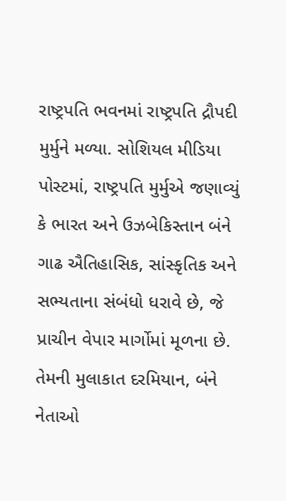રાષ્ટ્રપતિ ભવનમાં રાષ્ટ્રપતિ દ્રૌપદી મુર્મુને મળ્યા. સોશિયલ મીડિયા પોસ્ટમાં, રાષ્ટ્રપતિ મુર્મુએ જણાવ્યું કે ભારત અને ઉઝબેકિસ્તાન બંને ગાઢ ઐતિહાસિક, સાંસ્કૃતિક અને સભ્યતાના સંબંધો ધરાવે છે, જે પ્રાચીન વેપાર માર્ગોમાં મૂળના છે. તેમની મુલાકાત દરમિયાન, બંને નેતાઓ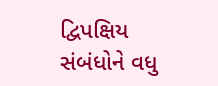દ્વિપક્ષિય સંબંધોને વધુ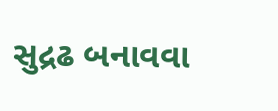સુદ્રઢ બનાવવા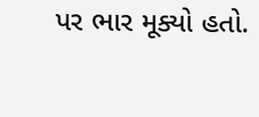પર ભાર મૂક્યો હતો.